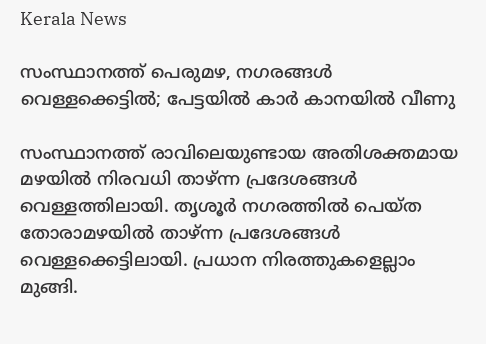Kerala News

സംസ്ഥാനത്ത് പെരുമഴ, നഗരങ്ങള്‍ വെള്ളക്കെട്ടില്‍; പേട്ടയില്‍ കാര്‍ കാനയില്‍ വീണു

സംസ്ഥാനത്ത് രാവിലെയുണ്ടായ അതിശക്തമായ മഴയില്‍ നിരവധി താഴ്ന്ന പ്രദേശങ്ങള്‍ വെള്ളത്തിലായി. തൃശൂര്‍ നഗരത്തില്‍ പെയ്ത തോരാമഴയില്‍ താഴ്ന്ന പ്രദേശങ്ങള്‍ വെള്ളക്കെട്ടിലായി. പ്രധാന നിരത്തുകളെല്ലാം മുങ്ങി.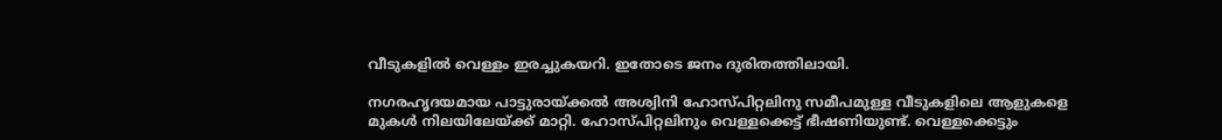വീടുകളില്‍ വെള്ളം ഇരച്ചുകയറി. ഇതോടെ ജനം ദുരിതത്തിലായി.

നഗരഹൃദയമായ പാട്ടുരായ്ക്കല്‍ അശ്വിനി ഹോസ്പിറ്റലിനു സമീപമുള്ള വീടുകളിലെ ആളുകളെ മുകള്‍ നിലയിലേയ്ക്ക് മാറ്റി. ഹോസ്പിറ്റലിനും വെള്ളക്കെട്ട് ഭീഷണിയുണ്ട്. വെള്ളക്കെട്ടും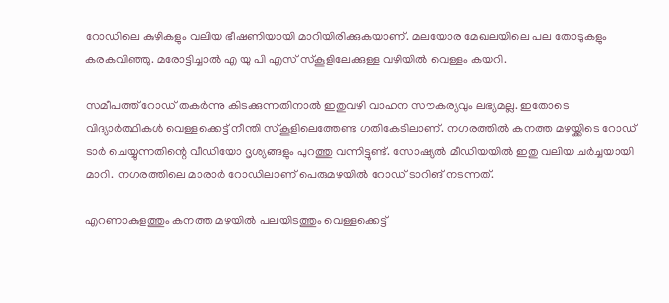റോഡിലെ കുഴികളും വലിയ ഭീഷണിയായി മാറിയിരിക്കുകയാണ്. മലയോര മേഖലയിലെ പല തോടുകളും കരകവിഞ്ഞു. മരോട്ടിച്ചാല്‍ എ യു പി എസ് സ്‌കൂളിലേക്കുള്ള വഴിയില്‍ വെള്ളം കയറി.

സമീപത്ത് റോഡ് തകര്‍ന്നു കിടക്കുന്നതിനാല്‍ ഇതുവഴി വാഹന സൗകര്യവും ലഭ്യമല്ല. ഇതോടെ വിദ്യാര്‍ത്ഥികള്‍ വെള്ളക്കെട്ട് നീന്തി സ്‌കൂളിലെത്തേണ്ട ഗതികേടിലാണ്. നഗരത്തില്‍ കനത്ത മഴയ്ക്കിടെ റോഡ് ടാര്‍ ചെയ്യുന്നതിന്റെ വീഡിയോ ദൃശ്യങ്ങളും പുറത്തു വന്നിട്ടുണ്ട്. സോഷ്യല്‍ മീഡിയയില്‍ ഇതു വലിയ ചര്‍ച്ചയായി മാറി. നഗരത്തിലെ മാരാര്‍ റോഡിലാണ് പെരുമഴയില്‍ റോഡ് ടാറിങ് നടന്നത്.

എറണാകുളത്തും കനത്ത മഴയില്‍ പലയിടത്തും വെള്ളക്കെട്ട്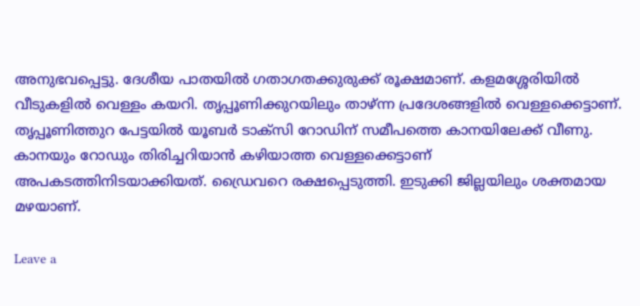അനുഭവപ്പെട്ടു. ദേശീയ പാതയില്‍ ഗതാഗതക്കുരുക്ക് രൂക്ഷമാണ്. കളമശ്ശേരിയില്‍ വീടുകളില്‍ വെള്ളം കയറി. തൃപ്പൂണിക്കുറയിലും താഴ്ന്ന പ്രദേശങ്ങളില്‍ വെള്ളക്കെട്ടാണ്. തൃപ്പൂണിത്തുറ പേട്ടയില്‍ യൂബര്‍ ടാക്‌സി റോഡിന് സമീപത്തെ കാനയിലേക്ക് വീണു. കാനയും റോഡും തിരിച്ചറിയാന്‍ കഴിയാത്ത വെള്ളക്കെട്ടാണ് അപകടത്തിനിടയാക്കിയത്. ഡ്രൈവറെ രക്ഷപ്പെടുത്തി. ഇടുക്കി ജില്ലയിലും ശക്തമായ മഴയാണ്.

Leave a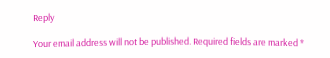Reply

Your email address will not be published. Required fields are marked *